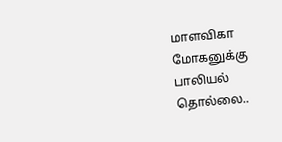மாளவிகா மோகனுக்கு பாலியல் தொல்லை..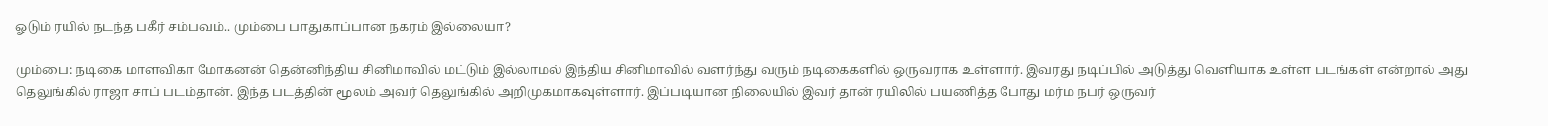ஓடும் ரயில் நடந்த பகீர் சம்பவம்.. மும்பை பாதுகாப்பான நகரம் இல்லையா?

மும்பை: நடிகை மாளவிகா மோகனன் தென்னிந்திய சினிமாவில் மட்டும் இல்லாமல் இந்திய சினிமாவில் வளர்ந்து வரும் நடிகைகளில் ஒருவராக உள்ளார். இவரது நடிப்பில் அடுத்து வெளியாக உள்ள படங்கள் என்றால் அது தெலுங்கில் ராஜா சாப் படம்தான். இந்த படத்தின் மூலம் அவர் தெலுங்கில் அறிமுகமாகவுள்ளார். இப்படியான நிலையில் இவர் தான் ரயிலில் பயணித்த போது மர்ம நபர் ஒருவர்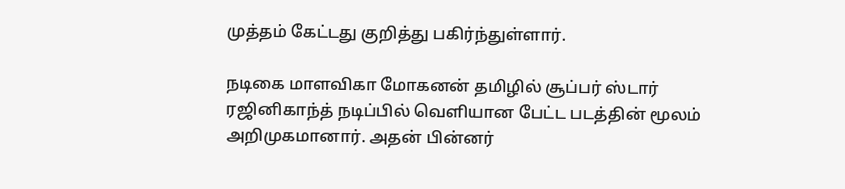முத்தம் கேட்டது குறித்து பகிர்ந்துள்ளார்.

நடிகை மாளவிகா மோகனன் தமிழில் சூப்பர் ஸ்டார் ரஜினிகாந்த் நடிப்பில் வெளியான பேட்ட படத்தின் மூலம் அறிமுகமானார். அதன் பின்னர்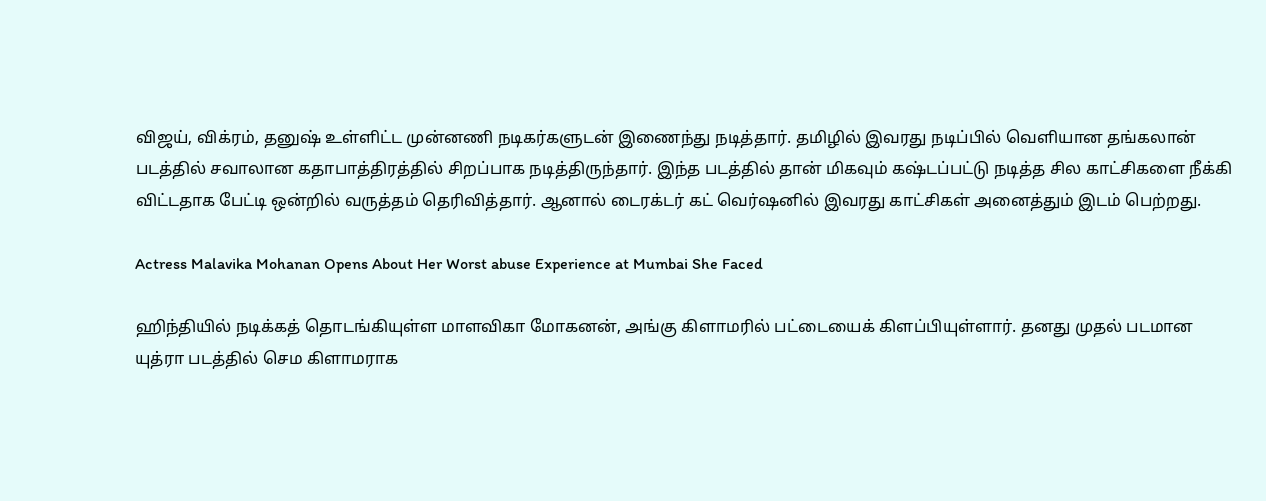விஜய், விக்ரம், தனுஷ் உள்ளிட்ட முன்னணி நடிகர்களுடன் இணைந்து நடித்தார். தமிழில் இவரது நடிப்பில் வெளியான தங்கலான் படத்தில் சவாலான கதாபாத்திரத்தில் சிறப்பாக நடித்திருந்தார். இந்த படத்தில் தான் மிகவும் கஷ்டப்பட்டு நடித்த சில காட்சிகளை நீக்கி விட்டதாக பேட்டி ஒன்றில் வருத்தம் தெரிவித்தார். ஆனால் டைரக்டர் கட் வெர்ஷனில் இவரது காட்சிகள் அனைத்தும் இடம் பெற்றது.

Actress Malavika Mohanan Opens About Her Worst abuse Experience at Mumbai She Faced

ஹிந்தியில் நடிக்கத் தொடங்கியுள்ள மாளவிகா மோகனன், அங்கு கிளாமரில் பட்டையைக் கிளப்பியுள்ளார். தனது முதல் படமான யுத்ரா படத்தில் செம கிளாமராக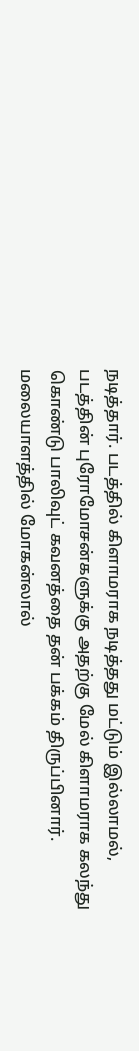நடித்தார். படத்தில் கிளாமராக நடித்தது மட்டும் இல்லாமல், படத்தின் புரோமோசன்களுக்கு அதற்கு மேல் கிளாமராக கலந்து கொண்டு பாலிவுட் கவனத்தை தன் பக்கம் திருப்பினார். மலையாளத்தில் மோகன்லால்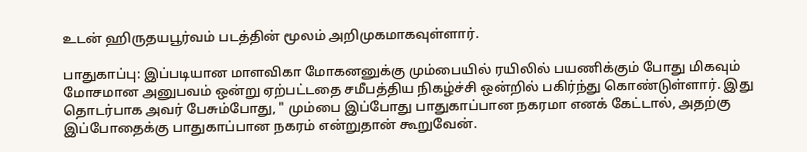உடன் ஹிருதயபூர்வம் படத்தின் மூலம் அறிமுகமாகவுள்ளார்.

பாதுகாப்பு: இப்படியான மாளவிகா மோகனனுக்கு மும்பையில் ரயிலில் பயணிக்கும் போது மிகவும் மோசமான அனுபவம் ஒன்று ஏற்பட்டதை சமீபத்திய நிகழ்ச்சி ஒன்றில் பகிர்ந்து கொண்டுள்ளார். இது தொடர்பாக அவர் பேசும்போது, " மும்பை இப்போது பாதுகாப்பான நகரமா எனக் கேட்டால், அதற்கு இப்போதைக்கு பாதுகாப்பான நகரம் என்றுதான் கூறுவேன்.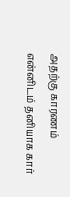அதற்கு காரணம் என்னிடம் தனியாக கார்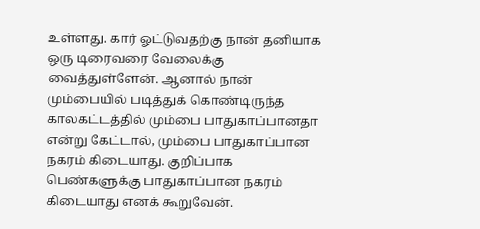உள்ளது. கார் ஓட்டுவதற்கு நான் தனியாக ஒரு டிரைவரை வேலைக்கு வைத்துள்ளேன். ஆனால் நான் மும்பையில் படித்துக் கொண்டிருந்த காலகட்டத்தில் மும்பை பாதுகாப்பானதா என்று கேட்டால், மும்பை பாதுகாப்பான நகரம் கிடையாது. குறிப்பாக பெண்களுக்கு பாதுகாப்பான நகரம் கிடையாது எனக் கூறுவேன்.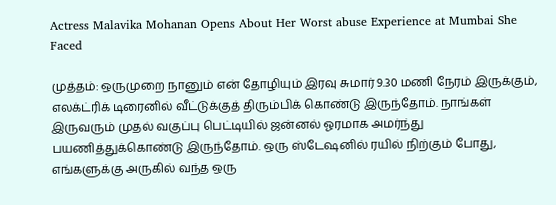Actress Malavika Mohanan Opens About Her Worst abuse Experience at Mumbai She Faced

முத்தம்: ஒருமுறை நானும் என் தோழியும் இரவு சுமார் 9.30 மணி நேரம் இருக்கும், எலக்ட்ரிக் டிரைனில் வீட்டுக்குத் திரும்பிக் கொண்டு இருந்தோம். நாங்கள் இருவரும் முதல் வகுப்பு பெட்டியில் ஜன்னல் ஓரமாக அமர்ந்து பயணித்துக்கொண்டு இருந்தோம். ஒரு ஸ்டேஷனில் ரயில் நிற்கும் போது, எங்களுக்கு அருகில் வந்த ஒரு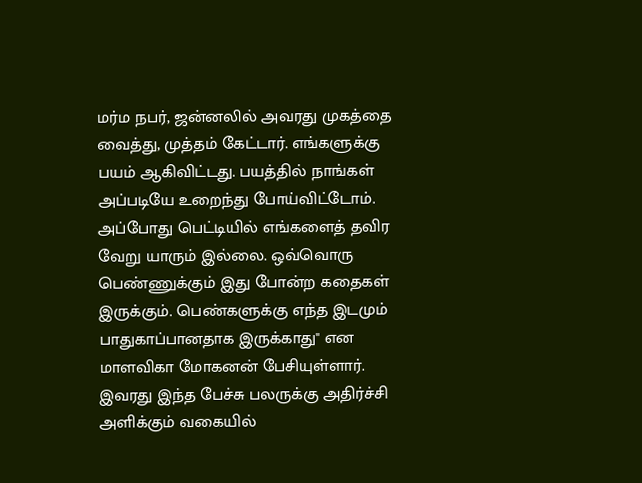மர்ம நபர், ஜன்னலில் அவரது முகத்தை வைத்து, முத்தம் கேட்டார். எங்களுக்கு பயம் ஆகிவிட்டது. பயத்தில் நாங்கள் அப்படியே உறைந்து போய்விட்டோம். அப்போது பெட்டியில் எங்களைத் தவிர வேறு யாரும் இல்லை. ஒவ்வொரு பெண்ணுக்கும் இது போன்ற கதைகள் இருக்கும். பெண்களுக்கு எந்த இடமும் பாதுகாப்பானதாக இருக்காது" என மாளவிகா மோகனன் பேசியுள்ளார். இவரது இந்த பேச்சு பலருக்கு அதிர்ச்சி அளிக்கும் வகையில்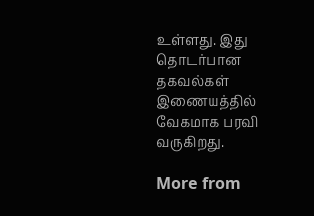உள்ளது. இது தொடர்பான தகவல்கள் இணையத்தில் வேகமாக பரவி வருகிறது.

More from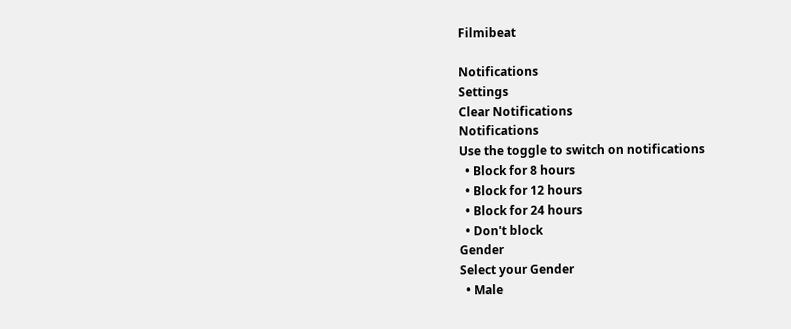Filmibeat

Notifications
Settings
Clear Notifications
Notifications
Use the toggle to switch on notifications
  • Block for 8 hours
  • Block for 12 hours
  • Block for 24 hours
  • Don't block
Gender
Select your Gender
  • Male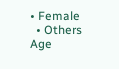• Female
  • Others
Age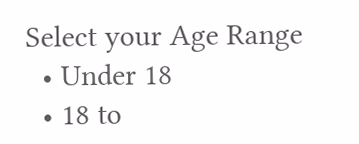Select your Age Range
  • Under 18
  • 18 to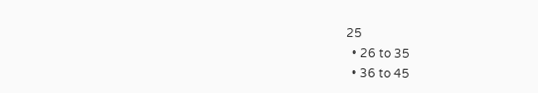25
  • 26 to 35
  • 36 to 45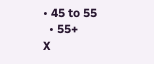• 45 to 55
  • 55+
X